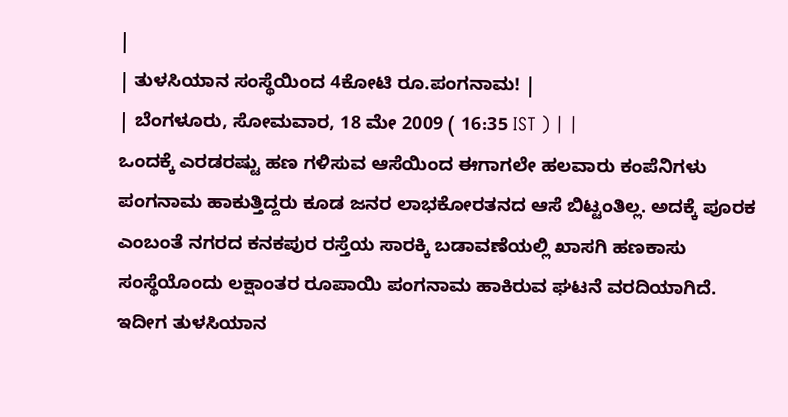|
| ತುಳಸಿಯಾನ ಸಂಸ್ಥೆಯಿಂದ 4ಕೋಟಿ ರೂ.ಪಂಗನಾಮ! |
| ಬೆಂಗಳೂರು, ಸೋಮವಾರ, 18 ಮೇ 2009 ( 16:35 IST ) | |
ಒಂದಕ್ಕೆ ಎರಡರಷ್ಟು ಹಣ ಗಳಿಸುವ ಆಸೆಯಿಂದ ಈಗಾಗಲೇ ಹಲವಾರು ಕಂಪೆನಿಗಳು ಪಂಗನಾಮ ಹಾಕುತ್ತಿದ್ದರು ಕೂಡ ಜನರ ಲಾಭಕೋರತನದ ಆಸೆ ಬಿಟ್ಟಂತಿಲ್ಲ. ಅದಕ್ಕೆ ಪೂರಕ ಎಂಬಂತೆ ನಗರದ ಕನಕಪುರ ರಸ್ತೆಯ ಸಾರಕ್ಕಿ ಬಡಾವಣೆಯಲ್ಲಿ ಖಾಸಗಿ ಹಣಕಾಸು ಸಂಸ್ಥೆಯೊಂದು ಲಕ್ಷಾಂತರ ರೂಪಾಯಿ ಪಂಗನಾಮ ಹಾಕಿರುವ ಘಟನೆ ವರದಿಯಾಗಿದೆ.
ಇದೀಗ ತುಳಸಿಯಾನ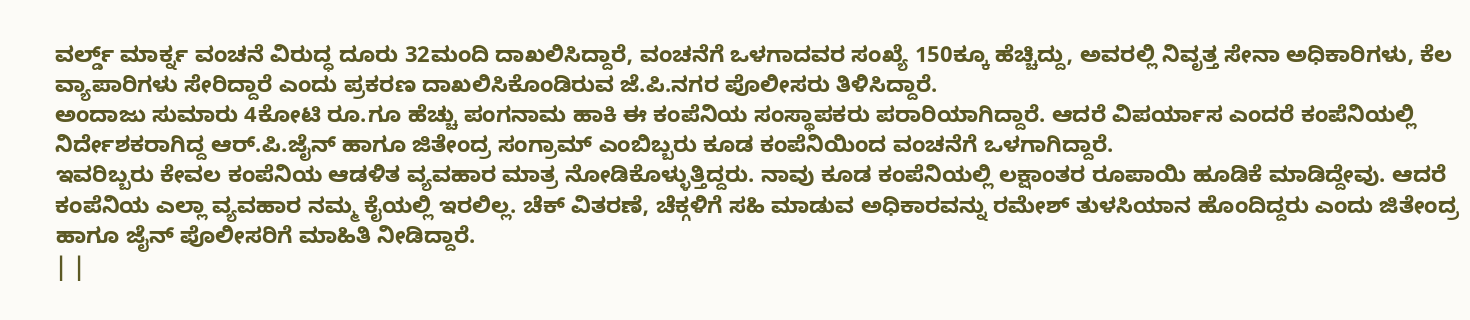ವರ್ಲ್ಡ್ ಮಾರ್ಕ್ನ ವಂಚನೆ ವಿರುದ್ಧ ದೂರು 32ಮಂದಿ ದಾಖಲಿಸಿದ್ದಾರೆ, ವಂಚನೆಗೆ ಒಳಗಾದವರ ಸಂಖ್ಯೆ 150ಕ್ಕೂ ಹೆಚ್ಚಿದ್ದು, ಅವರಲ್ಲಿ ನಿವೃತ್ತ ಸೇನಾ ಅಧಿಕಾರಿಗಳು, ಕೆಲ ವ್ಯಾಪಾರಿಗಳು ಸೇರಿದ್ದಾರೆ ಎಂದು ಪ್ರಕರಣ ದಾಖಲಿಸಿಕೊಂಡಿರುವ ಜೆ.ಪಿ.ನಗರ ಪೊಲೀಸರು ತಿಳಿಸಿದ್ದಾರೆ.
ಅಂದಾಜು ಸುಮಾರು 4ಕೋಟಿ ರೂ.ಗೂ ಹೆಚ್ಚು ಪಂಗನಾಮ ಹಾಕಿ ಈ ಕಂಪೆನಿಯ ಸಂಸ್ಥಾಪಕರು ಪರಾರಿಯಾಗಿದ್ದಾರೆ. ಆದರೆ ವಿಪರ್ಯಾಸ ಎಂದರೆ ಕಂಪೆನಿಯಲ್ಲಿ ನಿರ್ದೇಶಕರಾಗಿದ್ದ ಆರ್.ಪಿ.ಜೈನ್ ಹಾಗೂ ಜಿತೇಂದ್ರ ಸಂಗ್ರಾಮ್ ಎಂಬಿಬ್ಬರು ಕೂಡ ಕಂಪೆನಿಯಿಂದ ವಂಚನೆಗೆ ಒಳಗಾಗಿದ್ದಾರೆ.
ಇವರಿಬ್ಬರು ಕೇವಲ ಕಂಪೆನಿಯ ಆಡಳಿತ ವ್ಯವಹಾರ ಮಾತ್ರ ನೋಡಿಕೊಳ್ಳುತ್ತಿದ್ದರು. ನಾವು ಕೂಡ ಕಂಪೆನಿಯಲ್ಲಿ ಲಕ್ಷಾಂತರ ರೂಪಾಯಿ ಹೂಡಿಕೆ ಮಾಡಿದ್ದೇವು. ಆದರೆ ಕಂಪೆನಿಯ ಎಲ್ಲಾ ವ್ಯವಹಾರ ನಮ್ಮ ಕೈಯಲ್ಲಿ ಇರಲಿಲ್ಲ. ಚೆಕ್ ವಿತರಣೆ, ಚೆಕ್ಗಳಿಗೆ ಸಹಿ ಮಾಡುವ ಅಧಿಕಾರವನ್ನು ರಮೇಶ್ ತುಳಸಿಯಾನ ಹೊಂದಿದ್ದರು ಎಂದು ಜಿತೇಂದ್ರ ಹಾಗೂ ಜೈನ್ ಪೊಲೀಸರಿಗೆ ಮಾಹಿತಿ ನೀಡಿದ್ದಾರೆ.
| |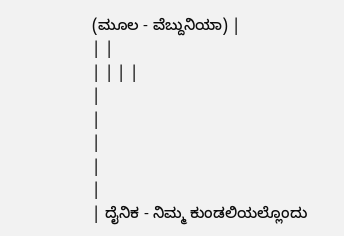(ಮೂಲ - ವೆಬ್ದುನಿಯಾ) |
| |
| | | |
|
|
|
|
|
| ದೈನಿಕ - ನಿಮ್ಮ ಕುಂಡಲಿಯಲ್ಲೊಂದು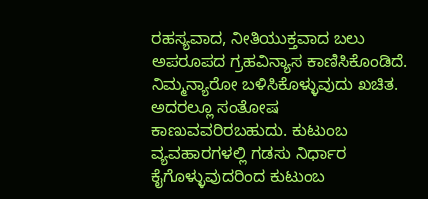ರಹಸ್ಯವಾದ, ನೀತಿಯುಕ್ತವಾದ ಬಲು ಅಪರೂಪದ ಗ್ರಹವಿನ್ಯಾಸ ಕಾಣಿಸಿಕೊಂಡಿದೆ. ನಿಮ್ಮನ್ಯಾರೋ ಬಳಿಸಿಕೊಳ್ಳುವುದು ಖಚಿತ. ಅದರಲ್ಲೂ ಸಂತೋಷ ಕಾಣುವವರಿರಬಹುದು. ಕುಟುಂಬ ವ್ಯವಹಾರಗಳಲ್ಲಿ ಗಡಸು ನಿರ್ಧಾರ ಕೈಗೊಳ್ಳುವುದರಿಂದ ಕುಟುಂಬ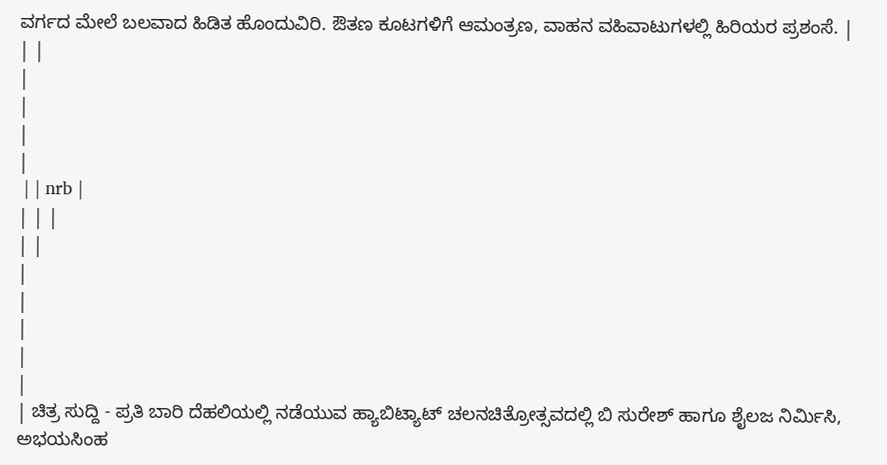ವರ್ಗದ ಮೇಲೆ ಬಲವಾದ ಹಿಡಿತ ಹೊಂದುವಿರಿ. ಔತಣ ಕೂಟಗಳಿಗೆ ಆಮಂತ್ರಣ, ವಾಹನ ವಹಿವಾಟುಗಳಲ್ಲಿ ಹಿರಿಯರ ಪ್ರಶಂಸೆ. |
| |
|
|
|
|
 | | nrb |
| | |
| |
|
|
|
|
|
| ಚಿತ್ರ ಸುದ್ದಿ - ಪ್ರತಿ ಬಾರಿ ದೆಹಲಿಯಲ್ಲಿ ನಡೆಯುವ ಹ್ಯಾಬಿಟ್ಯಾಟ್ ಚಲನಚಿತ್ರೋತ್ಸವದಲ್ಲಿ ಬಿ ಸುರೇಶ್ ಹಾಗೂ ಶೈಲಜ ನಿರ್ಮಿಸಿ, ಅಭಯಸಿಂಹ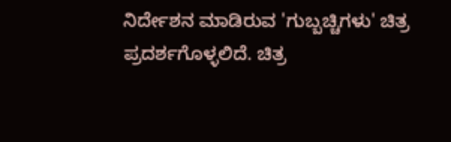ನಿರ್ದೇಶನ ಮಾಡಿರುವ 'ಗುಬ್ಬಚ್ಚಿಗಳು' ಚಿತ್ರ ಪ್ರದರ್ಶಗೊಳ್ಳಲಿದೆ. ಚಿತ್ರ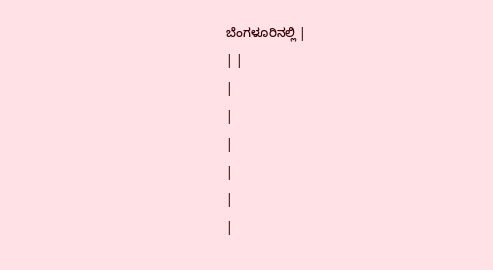ಬೆಂಗಳೂರಿನಲ್ಲಿ |
| |
|
|
|
|
|
|